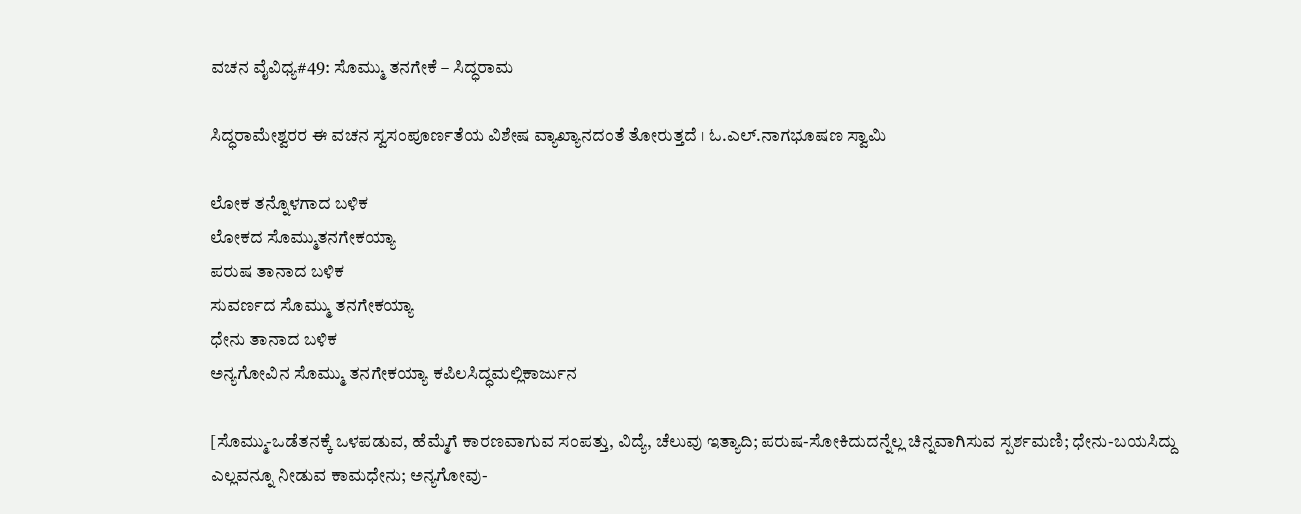ವಚನ ವೈವಿಧ್ಯ#49: ಸೊಮ್ಮು ತನಗೇಕೆ – ಸಿದ್ಧರಾಮ

ಸಿದ್ಧರಾಮೇಶ್ವರರ ಈ ವಚನ ಸ್ವಸಂಪೂರ್ಣತೆಯ ವಿಶೇಷ ವ್ಯಾಖ್ಯಾನದಂತೆ ತೋರುತ್ತದೆ । ಓ.ಎಲ್.ನಾಗಭೂಷಣ ಸ್ವಾಮಿ

ಲೋಕ ತನ್ನೊಳಗಾದ ಬಳಿಕ
ಲೋಕದ ಸೊಮ್ಮುತನಗೇಕಯ್ಯಾ
ಪರುಷ ತಾನಾದ ಬಳಿಕ
ಸುವರ್ಣದ ಸೊಮ್ಮು ತನಗೇಕಯ್ಯಾ
ಧೇನು ತಾನಾದ ಬಳಿಕ
ಅನ್ಯಗೋವಿನ ಸೊಮ್ಮು ತನಗೇಕಯ್ಯಾ ಕಪಿಲಸಿದ್ಧಮಲ್ಲಿಕಾರ್ಜುನ

[ಸೊಮ್ಮು-ಒಡೆತನಕ್ಕೆ ಒಳಪಡುವ, ಹೆಮ್ಮೆಗೆ ಕಾರಣವಾಗುವ ಸಂಪತ್ತು, ವಿದ್ಯೆ, ಚೆಲುವು ಇತ್ಯಾದಿ; ಪರುಷ-ಸೋಕಿದುದನ್ನೆಲ್ಲ ಚಿನ್ನವಾಗಿಸುವ ಸ್ಪರ್ಶಮಣಿ; ಧೇನು-ಬಯಸಿದ್ದು ಎಲ್ಲವನ್ನೂ ನೀಡುವ ಕಾಮಧೇನು; ಅನ್ಯಗೋವು-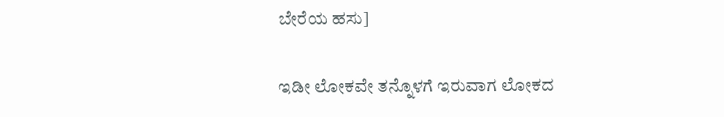ಬೇರೆಯ ಹಸು]

ಇಡೀ ಲೋಕವೇ ತನ್ನೊಳಗೆ ಇರುವಾಗ ಲೋಕದ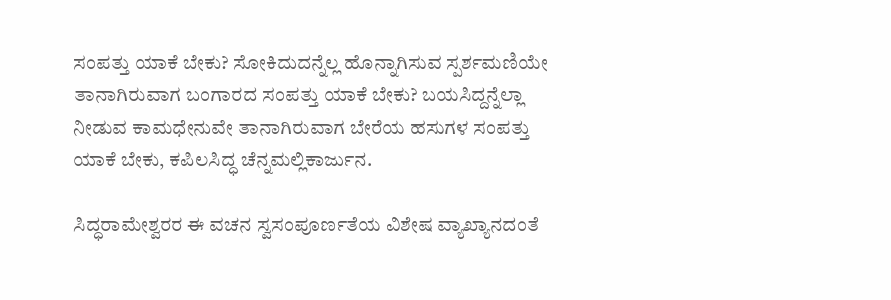ಸಂಪತ್ತು ಯಾಕೆ ಬೇಕು? ಸೋಕಿದುದನ್ನೆಲ್ಲ ಹೊನ್ನಾಗಿಸುವ ಸ್ಪರ್ಶಮಣಿಯೇ ತಾನಾಗಿರುವಾಗ ಬಂಗಾರದ ಸಂಪತ್ತು ಯಾಕೆ ಬೇಕು? ಬಯಸಿದ್ದನ್ನೆಲ್ಲಾ ನೀಡುವ ಕಾಮಧೇನುವೇ ತಾನಾಗಿರುವಾಗ ಬೇರೆಯ ಹಸುಗಳ ಸಂಪತ್ತು ಯಾಕೆ ಬೇಕು, ಕಪಿಲಸಿದ್ಧ ಚೆನ್ನಮಲ್ಲಿಕಾರ್ಜುನ.

ಸಿದ್ಧರಾಮೇಶ್ವರರ ಈ ವಚನ ಸ್ವಸಂಪೂರ್ಣತೆಯ ವಿಶೇಷ ವ್ಯಾಖ್ಯಾನದಂತೆ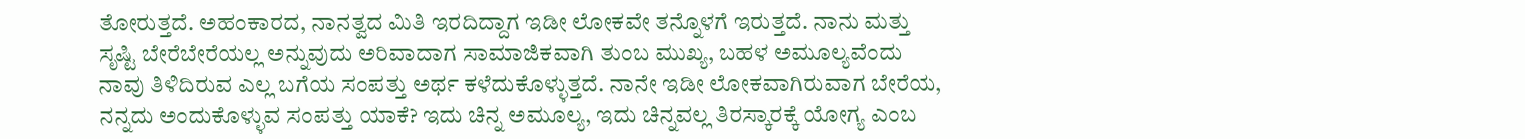ತೋರುತ್ತದೆ. ಅಹಂಕಾರದ, ನಾನತ್ವದ ಮಿತಿ ಇರದಿದ್ದಾಗ ಇಡೀ ಲೋಕವೇ ತನ್ನೊಳಗೆ ಇರುತ್ತದೆ. ನಾನು ಮತ್ತು ಸೃಷ್ಟಿ ಬೇರೆಬೇರೆಯಲ್ಲ ಅನ್ನುವುದು ಅರಿವಾದಾಗ ಸಾಮಾಜಿಕವಾಗಿ ತುಂಬ ಮುಖ್ಯ, ಬಹಳ ಅಮೂಲ್ಯವೆಂದು ನಾವು ತಿಳಿದಿರುವ ಎಲ್ಲ ಬಗೆಯ ಸಂಪತ್ತು ಅರ್ಥ ಕಳೆದುಕೊಳ್ಳುತ್ತದೆ. ನಾನೇ ಇಡೀ ಲೋಕವಾಗಿರುವಾಗ ಬೇರೆಯ, ನನ್ನದು ಅಂದುಕೊಳ್ಳುವ ಸಂಪತ್ತು ಯಾಕೆ? ಇದು ಚಿನ್ನ ಅಮೂಲ್ಯ, ಇದು ಚಿನ್ನವಲ್ಲ ತಿರಸ್ಕಾರಕ್ಕೆ ಯೋಗ್ಯ ಎಂಬ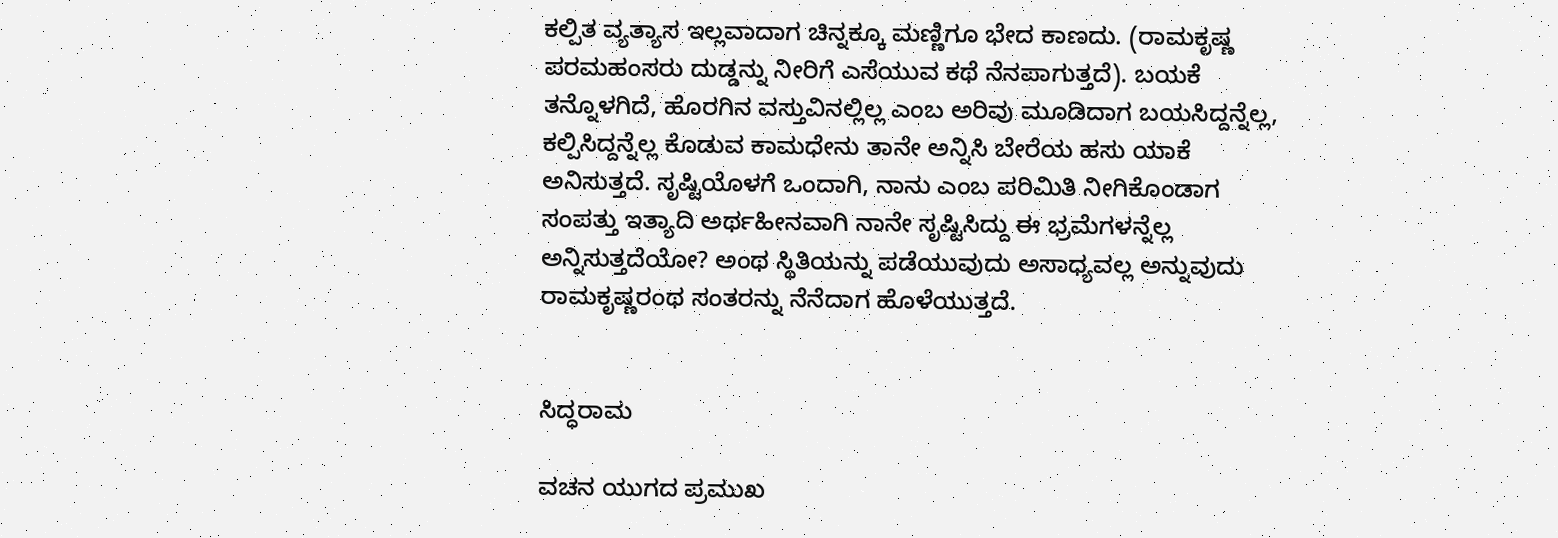ಕಲ್ಪಿತ ವ್ಯತ್ಯಾಸ ಇಲ್ಲವಾದಾಗ ಚಿನ್ನಕ್ಕೂ ಮಣ್ಣಿಗೂ ಭೇದ ಕಾಣದು. (ರಾಮಕೃಷ್ಣ ಪರಮಹಂಸರು ದುಡ್ಡನ್ನು ನೀರಿಗೆ ಎಸೆಯುವ ಕಥೆ ನೆನಪಾಗುತ್ತದೆ). ಬಯಕೆ ತನ್ನೊಳಗಿದೆ, ಹೊರಗಿನ ವಸ್ತುವಿನಲ್ಲಿಲ್ಲ ಎಂಬ ಅರಿವು ಮೂಡಿದಾಗ ಬಯಸಿದ್ದನ್ನೆಲ್ಲ, ಕಲ್ಪಿಸಿದ್ದನ್ನೆಲ್ಲ ಕೊಡುವ ಕಾಮಧೇನು ತಾನೇ ಅನ್ನಿಸಿ ಬೇರೆಯ ಹಸು ಯಾಕೆ ಅನಿಸುತ್ತದೆ. ಸೃಷ್ಟಿಯೊಳಗೆ ಒಂದಾಗಿ, ನಾನು ಎಂಬ ಪರಿಮಿತಿ ನೀಗಿಕೊಂಡಾಗ ಸಂಪತ್ತು ಇತ್ಯಾದಿ ಅರ್ಥಹೀನವಾಗಿ ನಾನೇ ಸೃಷ್ಟಿಸಿದ್ದು ಈ ಭ್ರಮೆಗಳನ್ನೆಲ್ಲ ಅನ್ನಿಸುತ್ತದೆಯೋ? ಅಂಥ ಸ್ಥಿತಿಯನ್ನು ಪಡೆಯುವುದು ಅಸಾಧ್ಯವಲ್ಲ ಅನ್ನುವುದು ರಾಮಕೃಷ್ಣರಂಥ ಸಂತರನ್ನು ನೆನೆದಾಗ ಹೊಳೆಯುತ್ತದೆ.


ಸಿದ್ಧರಾಮ

ವಚನ ಯುಗದ ಪ್ರಮುಖ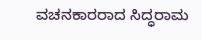ವಚನಕಾರರಾದ ಸಿದ್ಧರಾಮ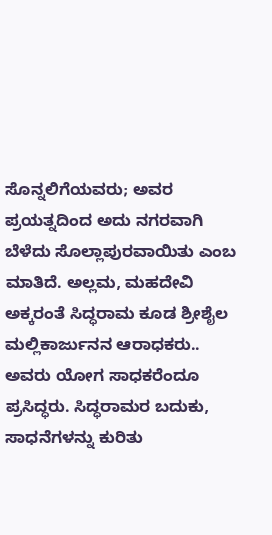ಸೊನ್ನಲಿಗೆಯವರು; ಅವರ ಪ್ರಯತ್ನದಿಂದ ಅದು ನಗರವಾಗಿ ಬೆಳೆದು ಸೊಲ್ಲಾಪುರವಾಯಿತು ಎಂಬ ಮಾತಿದೆ. ಅಲ್ಲಮ, ಮಹದೇವಿ ಅಕ್ಕರಂತೆ ಸಿದ್ಧರಾಮ ಕೂಡ ಶ್ರೀಶೈಲ ಮಲ್ಲಿಕಾರ್ಜುನನ ಆರಾಧಕರು.. ಅವರು ಯೋಗ ಸಾಧಕರೆಂದೂ ಪ್ರಸಿದ್ಧರು. ಸಿದ್ಧರಾಮರ ಬದುಕು, ಸಾಧನೆಗಳನ್ನು ಕುರಿತು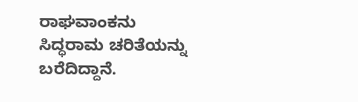ರಾಘವಾಂಕನು ಸಿದ್ಧರಾಮ ಚರಿತೆಯನ್ನು ಬರೆದಿದ್ದಾನೆ.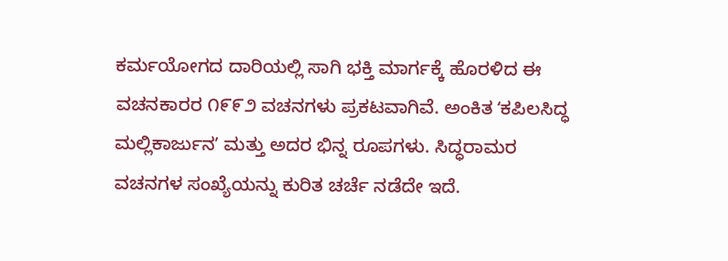ಕರ್ಮಯೋಗದ ದಾರಿಯಲ್ಲಿ ಸಾಗಿ ಭಕ್ತಿ ಮಾರ್ಗಕ್ಕೆ ಹೊರಳಿದ ಈ ವಚನಕಾರರ ೧೯೯೨ ವಚನಗಳು ಪ್ರಕಟವಾಗಿವೆ. ಅಂಕಿತ ʻಕಪಿಲಸಿದ್ಧ ಮಲ್ಲಿಕಾರ್ಜುನʼ ಮತ್ತು ಅದರ ಭಿನ್ನ ರೂಪಗಳು. ಸಿದ್ಧರಾಮರ ವಚನಗಳ ಸಂಖ್ಯೆಯನ್ನು ಕುರಿತ ಚರ್ಚೆ ನಡೆದೇ ಇದೆ.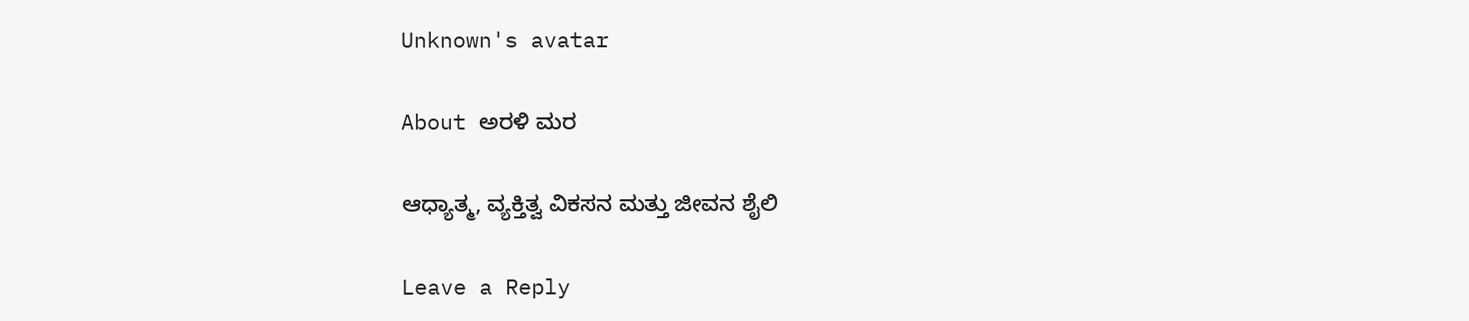Unknown's avatar

About ಅರಳಿ ಮರ

ಆಧ್ಯಾತ್ಮ, ವ್ಯಕ್ತಿತ್ವ ವಿಕಸನ ಮತ್ತು ಜೀವನ ಶೈಲಿ

Leave a Reply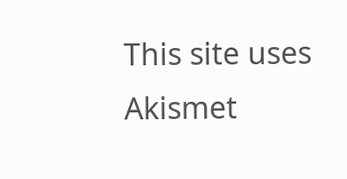This site uses Akismet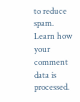to reduce spam. Learn how your comment data is processed.